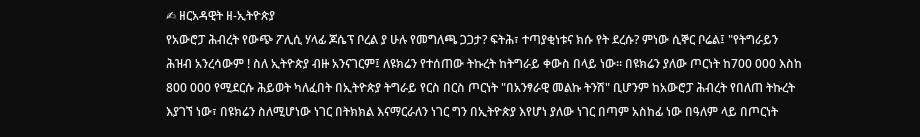✍ ዘርአዳዊት ዘ-ኢትዮጵያ
የአውሮፓ ሕብረት የውጭ ፖሊሲ ሃላፊ ጆሴፕ ቦረል ያ ሁሉ የመግለጫ ጋጋታ? ፍትሕ፣ ተጣያቂነቱና ክሱ የት ደረሱ? ምነው ሲኞር ቦሬል፤ "የትግራይን ሕዝብ አንረሳውም ! ስለ ኢትዮጵያ ብዙ አንናገርም፤ ለዩክሬን የተሰጠው ትኩረት ከትግራይ ቀውስ በላይ ነው። በዩክሬን ያለው ጦርነት ከ700 000 እስከ 800 000 የሚደርሱ ሕይወት ካለፈበት በኢትዮጵያ ትግራይ የርስ በርስ ጦርነት "በአንፃራዊ መልኩ ትንሽ" ቢሆንም ከአውሮፓ ሕብረት የበለጠ ትኩረት እያገኘ ነው፣ በዩክሬን ስለሚሆነው ነገር በትክክል እናማርራለን ነገር ግን በኢትዮጵያ እየሆነ ያለው ነገር በጣም አስከፊ ነው በዓለም ላይ በጦርነት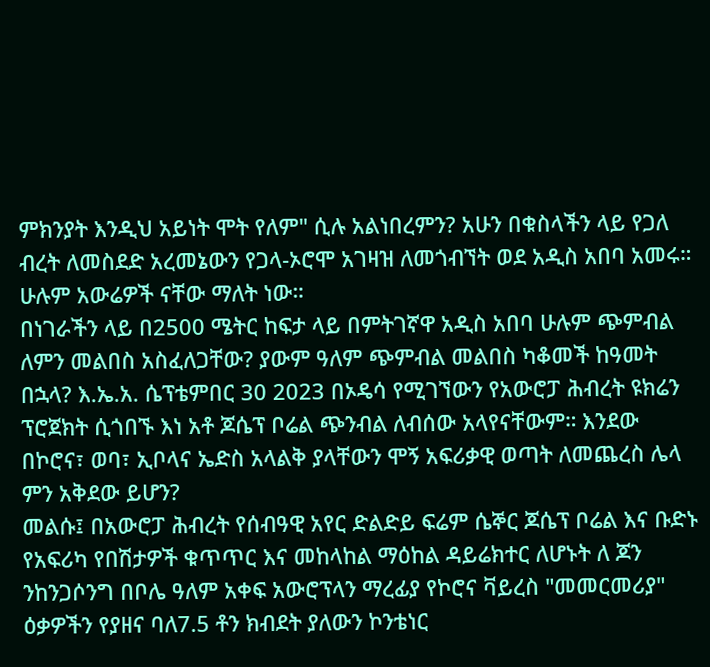ምክንያት እንዲህ አይነት ሞት የለም" ሲሉ አልነበረምን? አሁን በቁስላችን ላይ የጋለ ብረት ለመስደድ አረመኔውን የጋላ-ኦሮሞ አገዛዝ ለመጎብኘት ወደ አዲስ አበባ አመሩ። ሁሉም አውሬዎች ናቸው ማለት ነው።
በነገራችን ላይ በ2500 ሜትር ከፍታ ላይ በምትገኛዋ አዲስ አበባ ሁሉም ጭምብል ለምን መልበስ አስፈለጋቸው? ያውም ዓለም ጭምብል መልበስ ካቆመች ከዓመት በኋላ? እ.ኤ.አ. ሴፕቴምበር 30 2023 በኦዴሳ የሚገኘውን የአውሮፓ ሕብረት ዩክሬን ፕሮጀክት ሲጎበኙ እነ አቶ ጆሴፕ ቦሬል ጭንብል ለብሰው አላየናቸውም። እንደው በኮሮና፣ ወባ፣ ኢቦላና ኤድስ አላልቅ ያላቸውን ሞኝ አፍሪቃዊ ወጣት ለመጨረስ ሌላ ምን አቅደው ይሆን?
መልሱ፤ በአውሮፓ ሕብረት የሰብዓዊ አየር ድልድይ ፍሬም ሴኞር ጆሴፕ ቦሬል እና ቡድኑ የአፍሪካ የበሽታዎች ቁጥጥር እና መከላከል ማዕከል ዳይሬክተር ለሆኑት ለ ጆን ንከንጋሶንግ በቦሌ ዓለም አቀፍ አውሮፕላን ማረፊያ የኮሮና ቫይረስ "መመርመሪያ" ዕቃዎችን የያዘና ባለ7.5 ቶን ክብደት ያለውን ኮንቴነር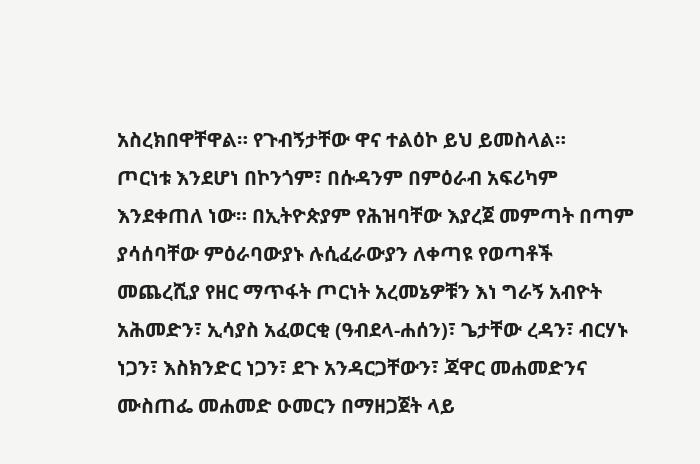አስረክበዋቸዋል። የጉብኝታቸው ዋና ተልዕኮ ይህ ይመስላል።
ጦርነቱ እንደሆነ በኮንጎም፣ በሱዳንም በምዕራብ አፍሪካም እንደቀጠለ ነው። በኢትዮጵያም የሕዝባቸው እያረጀ መምጣት በጣም ያሳሰባቸው ምዕራባውያኑ ሉሲፈራውያን ለቀጣዩ የወጣቶች መጨረሺያ የዘር ማጥፋት ጦርነት አረመኔዎቹን እነ ግራኝ አብዮት አሕመድን፣ ኢሳያስ አፈወርቂ (ዓብደላ-ሐሰን)፣ ጌታቸው ረዳን፣ ብርሃኑ ነጋን፣ እስክንድር ነጋን፣ ደጉ አንዳርጋቸውን፣ ጃዋር መሐመድንና ሙስጠፌ መሐመድ ዑመርን በማዘጋጀት ላይ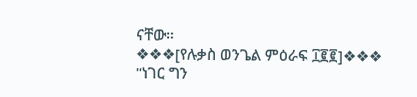ናቸው።
❖❖❖[የሉቃስ ወንጌል ምዕራፍ ፲፪፪]❖❖❖
"ነገር ግን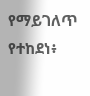የማይገለጥ የተከደነ፥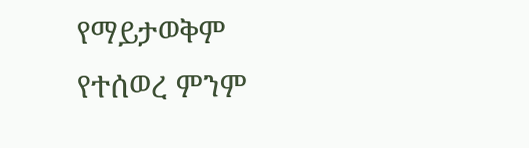የማይታወቅም የተሰወረ ምንም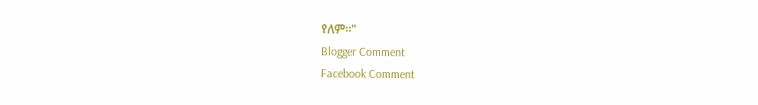የለም።"
Blogger Comment
Facebook Comment